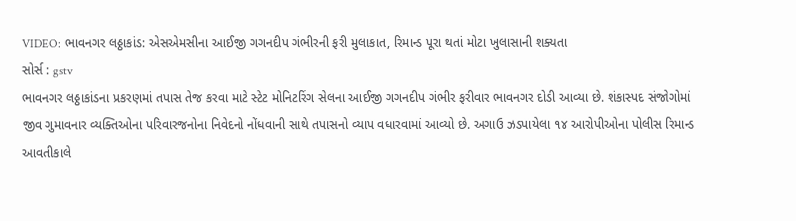VIDEO: ભાવનગર લઠ્ઠાકાંડ: એસએમસીના આઈજી ગગનદીપ ગંભીરની ફરી મુલાકાત, રિમાન્ડ પૂરા થતાં મોટા ખુલાસાની શક્યતા
સોર્સ : gstv
ભાવનગર લઠ્ઠાકાંડના પ્રકરણમાં તપાસ તેજ કરવા માટે સ્ટેટ મોનિટરિંગ સેલના આઈજી ગગનદીપ ગંભીર ફરીવાર ભાવનગર દોડી આવ્યા છે. શંકાસ્પદ સંજોગોમાં જીવ ગુમાવનાર વ્યક્તિઓના પરિવારજનોના નિવેદનો નોંધવાની સાથે તપાસનો વ્યાપ વધારવામાં આવ્યો છે. અગાઉ ઝડપાયેલા ૧૪ આરોપીઓના પોલીસ રિમાન્ડ આવતીકાલે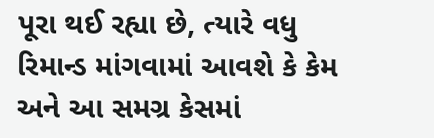પૂરા થઈ રહ્યા છે, ત્યારે વધુ રિમાન્ડ માંગવામાં આવશે કે કેમ અને આ સમગ્ર કેસમાં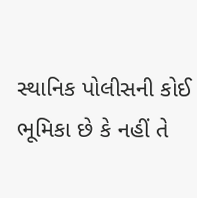સ્થાનિક પોલીસની કોઈ ભૂમિકા છે કે નહીં તે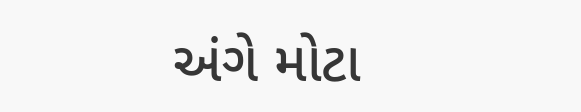અંગે મોટા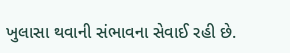ખુલાસા થવાની સંભાવના સેવાઈ રહી છે.